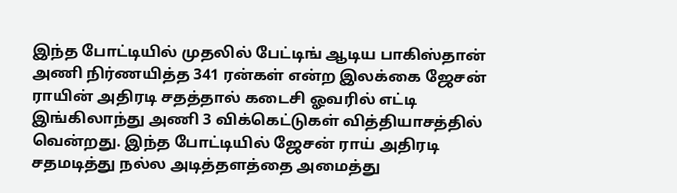இந்த போட்டியில் முதலில் பேட்டிங் ஆடிய பாகிஸ்தான் அணி நிர்ணயித்த 341 ரன்கள் என்ற இலக்கை ஜேசன் ராயின் அதிரடி சதத்தால் கடைசி ஓவரில் எட்டி இங்கிலாந்து அணி 3 விக்கெட்டுகள் வித்தியாசத்தில் வென்றது. இந்த போட்டியில் ஜேசன் ராய் அதிரடி சதமடித்து நல்ல அடித்தளத்தை அமைத்து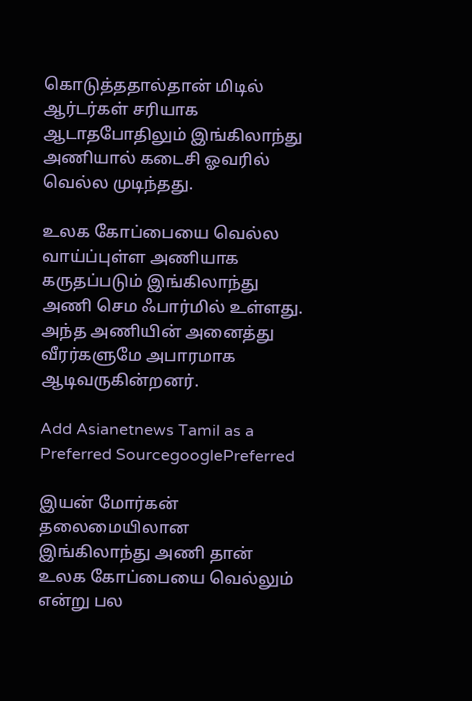கொடுத்ததால்தான் மிடில் ஆர்டர்கள் சரியாக ஆடாதபோதிலும் இங்கிலாந்து அணியால் கடைசி ஓவரில் வெல்ல முடிந்தது.

உலக கோப்பையை வெல்ல வாய்ப்புள்ள அணியாக கருதப்படும் இங்கிலாந்து அணி செம ஃபார்மில் உள்ளது. அந்த அணியின் அனைத்து வீரர்களுமே அபாரமாக ஆடிவருகின்றனர்.

Add Asianetnews Tamil as a Preferred SourcegooglePreferred

இயன் மோர்கன் தலைமையிலான இங்கிலாந்து அணி தான் உலக கோப்பையை வெல்லும் என்று பல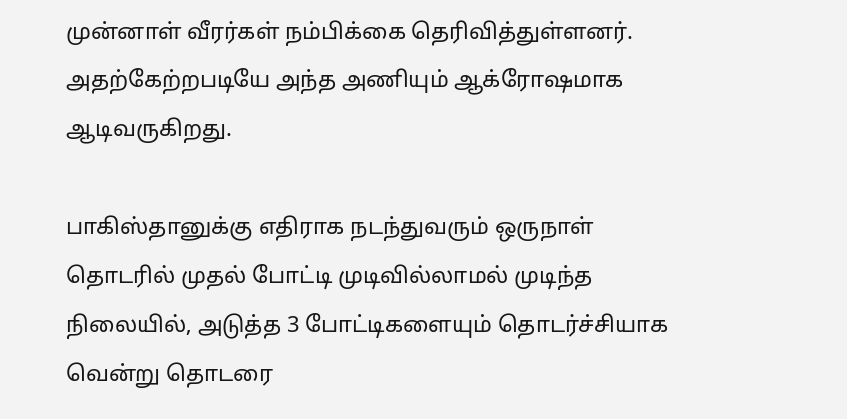முன்னாள் வீரர்கள் நம்பிக்கை தெரிவித்துள்ளனர். அதற்கேற்றபடியே அந்த அணியும் ஆக்ரோஷமாக ஆடிவருகிறது.

பாகிஸ்தானுக்கு எதிராக நடந்துவரும் ஒருநாள் தொடரில் முதல் போட்டி முடிவில்லாமல் முடிந்த நிலையில், அடுத்த 3 போட்டிகளையும் தொடர்ச்சியாக வென்று தொடரை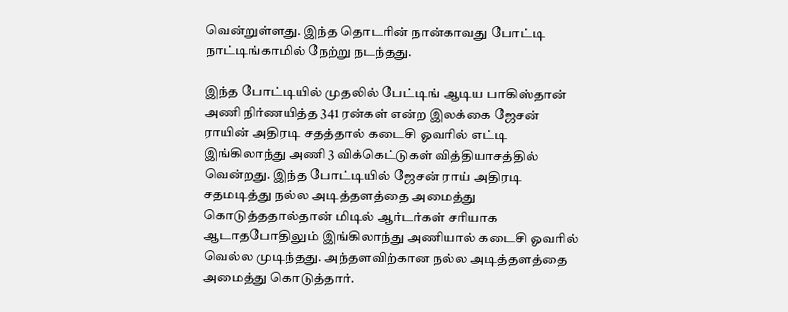வென்றுள்ளது. இந்த தொடரின் நான்காவது போட்டி நாட்டிங்காமில் நேற்று நடந்தது.

இந்த போட்டியில் முதலில் பேட்டிங் ஆடிய பாகிஸ்தான் அணி நிர்ணயித்த 341 ரன்கள் என்ற இலக்கை ஜேசன் ராயின் அதிரடி சதத்தால் கடைசி ஓவரில் எட்டி இங்கிலாந்து அணி 3 விக்கெட்டுகள் வித்தியாசத்தில் வென்றது. இந்த போட்டியில் ஜேசன் ராய் அதிரடி சதமடித்து நல்ல அடித்தளத்தை அமைத்து கொடுத்ததால்தான் மிடில் ஆர்டர்கள் சரியாக ஆடாதபோதிலும் இங்கிலாந்து அணியால் கடைசி ஓவரில் வெல்ல முடிந்தது. அந்தளவிற்கான நல்ல அடித்தளத்தை அமைத்து கொடுத்தார்.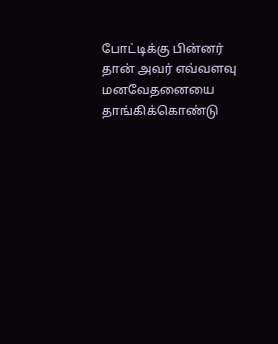போட்டிக்கு பின்னர் தான் அவர் எவ்வளவு மனவேதனையை தாங்கிக்கொண்டு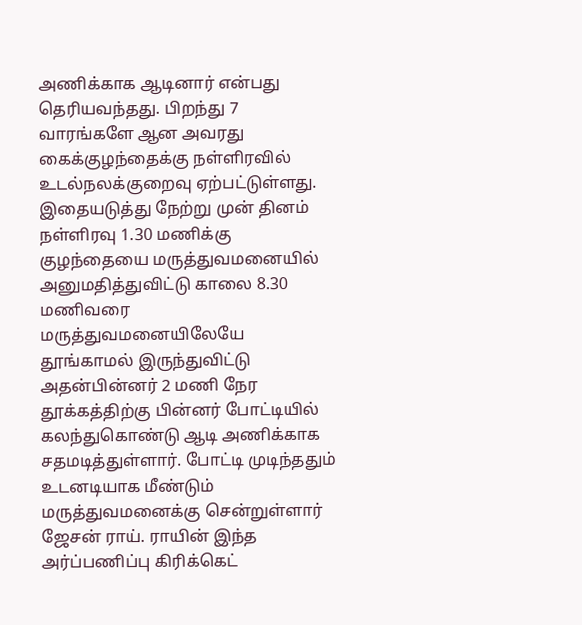அணிக்காக ஆடினார் என்பது தெரியவந்தது. பிறந்து 7 வாரங்களே ஆன அவரது கைக்குழந்தைக்கு நள்ளிரவில் உடல்நலக்குறைவு ஏற்பட்டுள்ளது. இதையடுத்து நேற்று முன் தினம் நள்ளிரவு 1.30 மணிக்கு குழந்தையை மருத்துவமனையில் அனுமதித்துவிட்டு காலை 8.30 மணிவரை மருத்துவமனையிலேயே தூங்காமல் இருந்துவிட்டு அதன்பின்னர் 2 மணி நேர தூக்கத்திற்கு பின்னர் போட்டியில் கலந்துகொண்டு ஆடி அணிக்காக சதமடித்துள்ளார். போட்டி முடிந்ததும் உடனடியாக மீண்டும் மருத்துவமனைக்கு சென்றுள்ளார் ஜேசன் ராய். ராயின் இந்த அர்ப்பணிப்பு கிரிக்கெட்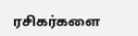ரசிகர்களை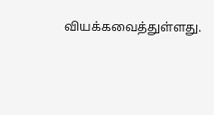வியக்கவைத்துள்ளது.